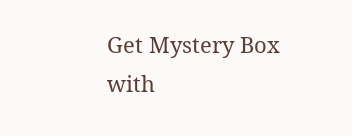Get Mystery Box with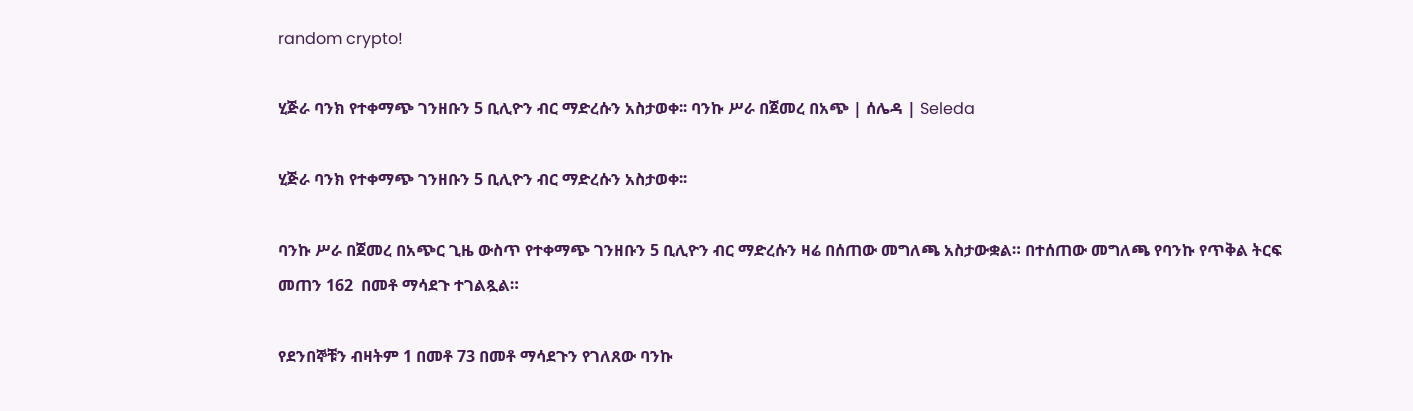random crypto!

ሂጅራ ባንክ የተቀማጭ ገንዘቡን 5 ቢሊዮን ብር ማድረሱን አስታወቀ፡፡ ባንኩ ሥራ በጀመረ በአጭ | ሰሌዳ | Seleda

ሂጅራ ባንክ የተቀማጭ ገንዘቡን 5 ቢሊዮን ብር ማድረሱን አስታወቀ፡፡

ባንኩ ሥራ በጀመረ በአጭር ጊዜ ውስጥ የተቀማጭ ገንዘቡን 5 ቢሊዮን ብር ማድረሱን ዛሬ በሰጠው መግለጫ አስታውቋል። በተሰጠው መግለጫ የባንኩ የጥቅል ትርፍ መጠን 162  በመቶ ማሳደጉ ተገልጿል።

የደንበኞቹን ብዛትም 1 በመቶ 73 በመቶ ማሳደጉን የገለጸው ባንኩ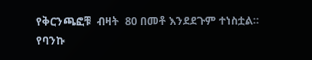የቅርንጫፎቹ  ብዛት  80 በመቶ እንደደጉም ተነስቷል። የባንኩ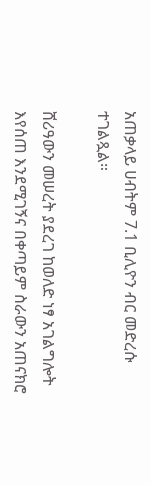አጠቃላይ ሀብትም 7.1 ቢሊዮን ብር መድረሱ ተገልጿል።

ሸሪዓውን መሠረት ያደረገ ከወለድ ነፃ አገልግሎት እየሰጠ እንደሚገኝና በቀጣይም ስራውን አጠናክሮ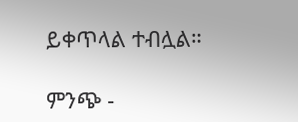ይቀጥላል ተብሏል።

ምንጭ -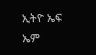ኢትዮ ኤፍ ኤም